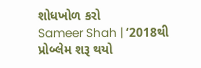શોધખોળ કરો
Sameer Shah | ‘2018થી પ્રોબ્લેમ શરૂ થયો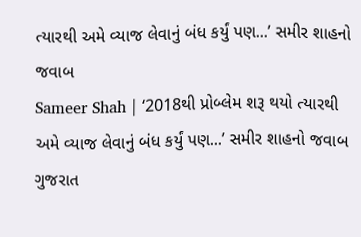ત્યારથી અમે વ્યાજ લેવાનું બંધ કર્યું પણ...’ સમીર શાહનો જવાબ
Sameer Shah | ‘2018થી પ્રોબ્લેમ શરૂ થયો ત્યારથી અમે વ્યાજ લેવાનું બંધ કર્યું પણ...’ સમીર શાહનો જવાબ
ગુજરાત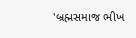'બ્રહ્મસમાજ ભીખ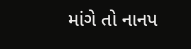માંગે તો નાનપ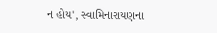ન હોય', સ્વામિનારાયણના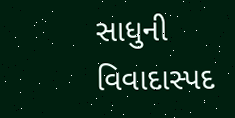સાધુની વિવાદાસ્પદ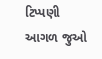ટિપ્પણી
આગળ જુઓ